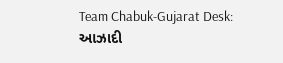Team Chabuk-Gujarat Desk: આઝાદી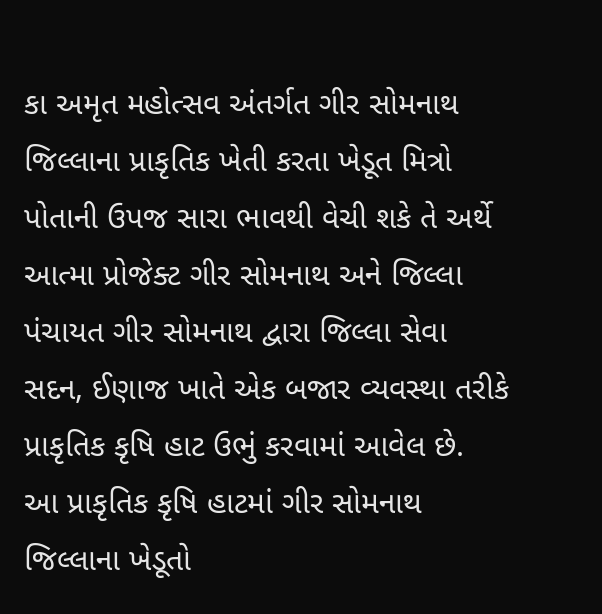કા અમૃત મહોત્સવ અંતર્ગત ગીર સોમનાથ જિલ્લાના પ્રાકૃતિક ખેતી કરતા ખેડૂત મિત્રો પોતાની ઉપજ સારા ભાવથી વેચી શકે તે અર્થે આત્મા પ્રોજેક્ટ ગીર સોમનાથ અને જિલ્લા પંચાયત ગીર સોમનાથ દ્વારા જિલ્લા સેવા સદન, ઈણાજ ખાતે એક બજાર વ્યવસ્થા તરીકે પ્રાકૃતિક કૃષિ હાટ ઉભું કરવામાં આવેલ છે.
આ પ્રાકૃતિક કૃષિ હાટમાં ગીર સોમનાથ જિલ્લાના ખેડૂતો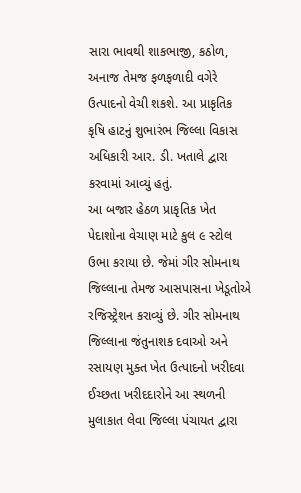સારા ભાવથી શાકભાજી, કઠોળ, અનાજ તેમજ ફળફળાદી વગેરે ઉત્પાદનો વેચી શકશે. આ પ્રાકૃતિક કૃષિ હાટનું શુભારંભ જિલ્લા વિકાસ અધિકારી આર. ડી. ખતાલે દ્વારા કરવામાં આવ્યું હતું.
આ બજાર હેઠળ પ્રાકૃતિક ખેત પેદાશોના વેચાણ માટે કુલ ૯ સ્ટોલ ઉભા કરાયા છે. જેમાં ગીર સોમનાથ જિલ્લાના તેમજ આસપાસના ખેડૂતોએ રજિસ્ટ્રેશન કરાવ્યું છે. ગીર સોમનાથ જિલ્લાના જંતુનાશક દવાઓ અને રસાયણ મુક્ત ખેત ઉત્પાદનો ખરીદવા ઈચ્છતા ખરીદદારોને આ સ્થળની મુલાકાત લેવા જિલ્લા પંચાયત દ્વારા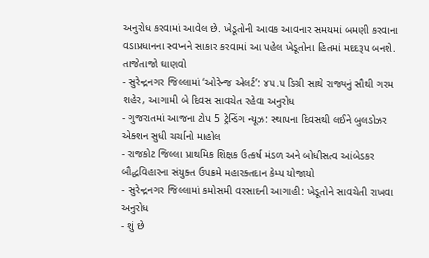અનુરોધ કરવામાં આવેલ છે. ખેડૂતોની આવક આવનાર સમયમાં બમણી કરવાના વડાપ્રધાનના સ્વપ્નને સાકાર કરવામાં આ પહેલ ખેડૂતોના હિતમાં મદદરૂપ બનશે.
તાજેતાજો ઘાણવો
- સુરેન્દ્રનગર જિલ્લામાં ‘ઓરેન્જ એલર્ટ’: ૪૫.૫ ડિગ્રી સાથે રાજ્યનું સૌથી ગરમ શહેર, આગામી બે દિવસ સાવચેત રહેવા અનુરોધ
- ગુજરાતમાં આજના ટોપ 5 ટ્રેન્ડિંગ ન્યૂઝ: સ્થાપના દિવસથી લઈને બુલડોઝર એક્શન સુધી ચર્ચાનો માહોલ
- રાજકોટ જિલ્લા પ્રાથમિક શિક્ષક ઉત્કર્ષ મંડળ અને બોધીસત્વ આંબેડકર બૌદ્ધવિહારના સંયુક્ત ઉપક્રમે મહારક્તદાન કેમ્પ યોજાયો
- સુરેન્દ્રનગર જિલ્લામાં કમોસમી વરસાદની આગાહી: ખેડૂતોને સાવચેતી રાખવા અનુરોધ
- શું છે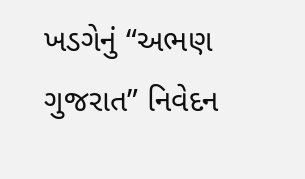ખડગેનું “અભણ ગુજરાત” નિવેદન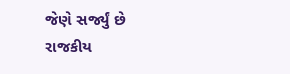જેણે સર્જ્યું છે રાજકીય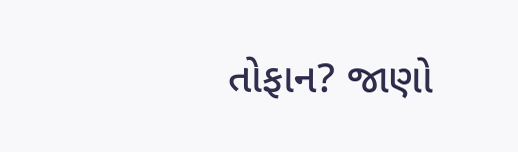તોફાન? જાણો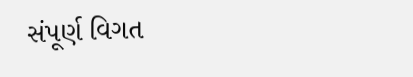સંપૂર્ણ વિગત